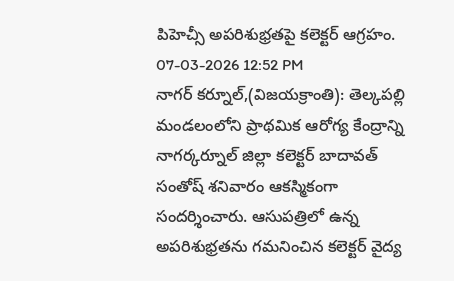పిహెచ్సీ అపరిశుభ్రతపై కలెక్టర్ ఆగ్రహం.
07-03-2026 12:52 PM
నాగర్ కర్నూల్,(విజయక్రాంతి): తెల్కపల్లి మండలంలోని ప్రాథమిక ఆరోగ్య కేంద్రాన్ని నాగర్కర్నూల్ జిల్లా కలెక్టర్ బాదావత్ సంతోష్ శనివారం ఆకస్మికంగా సందర్శించారు. ఆసుపత్రిలో ఉన్న అపరిశుభ్రతను గమనించిన కలెక్టర్ వైద్య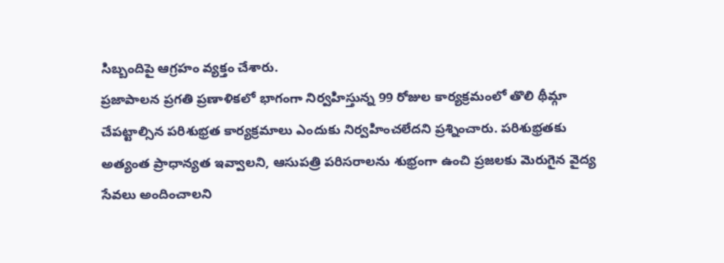సిబ్బందిపై ఆగ్రహం వ్యక్తం చేశారు.
ప్రజాపాలన ప్రగతి ప్రణాళికలో భాగంగా నిర్వహిస్తున్న 99 రోజుల కార్యక్రమంలో తొలి థీమ్గా చేపట్టాల్సిన పరిశుభ్రత కార్యక్రమాలు ఎందుకు నిర్వహించలేదని ప్రశ్నించారు. పరిశుభ్రతకు అత్యంత ప్రాధాన్యత ఇవ్వాలని, ఆసుపత్రి పరిసరాలను శుభ్రంగా ఉంచి ప్రజలకు మెరుగైన వైద్య సేవలు అందించాలని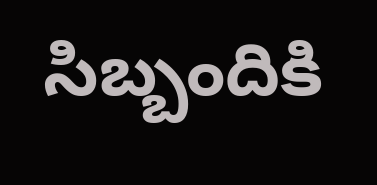సిబ్బందికి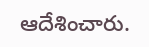ఆదేశించారు.